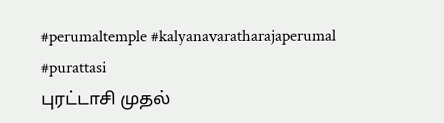#perumaltemple #kalyanavaratharajaperumal #purattasi
புரட்டாசி முதல்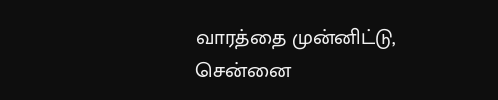வாரத்தை முன்னிட்டு, சென்னை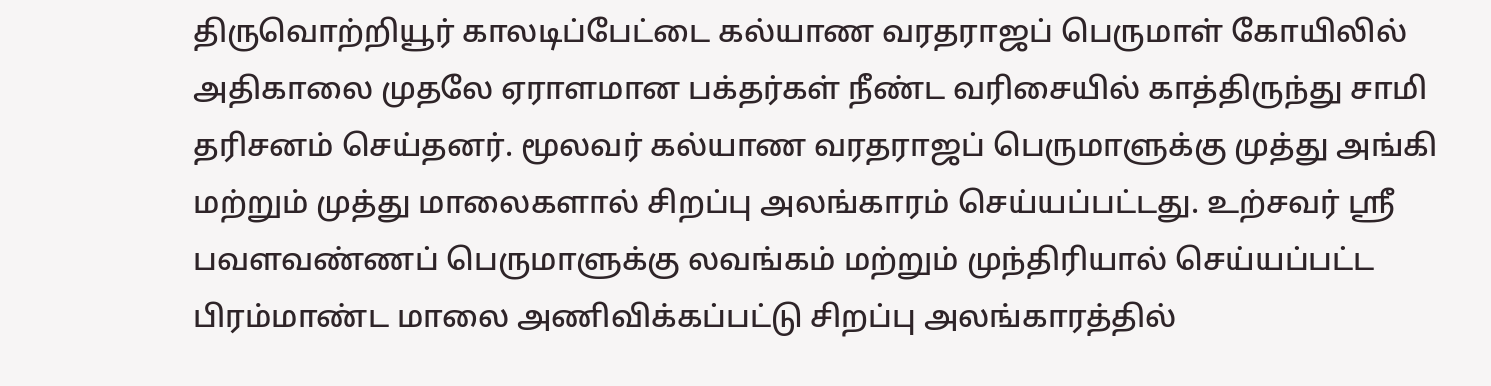திருவொற்றியூர் காலடிப்பேட்டை கல்யாண வரதராஜப் பெருமாள் கோயிலில் அதிகாலை முதலே ஏராளமான பக்தர்கள் நீண்ட வரிசையில் காத்திருந்து சாமி தரிசனம் செய்தனர். மூலவர் கல்யாண வரதராஜப் பெருமாளுக்கு முத்து அங்கி மற்றும் முத்து மாலைகளால் சிறப்பு அலங்காரம் செய்யப்பட்டது. உற்சவர் ஸ்ரீ பவளவண்ணப் பெருமாளுக்கு லவங்கம் மற்றும் முந்திரியால் செய்யப்பட்ட பிரம்மாண்ட மாலை அணிவிக்கப்பட்டு சிறப்பு அலங்காரத்தில்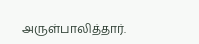அருள்பாலித்தார்.